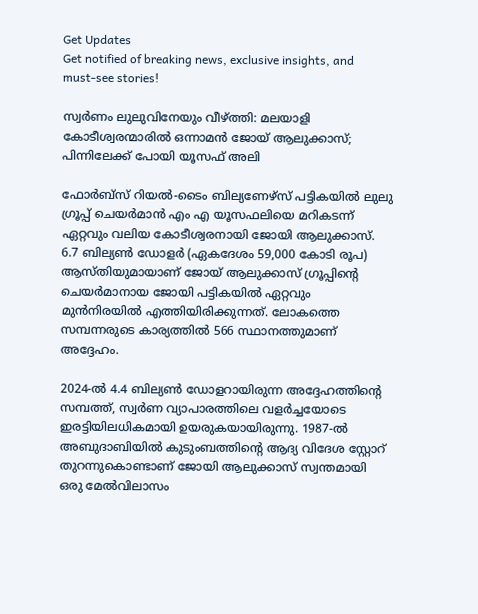Get Updates
Get notified of breaking news, exclusive insights, and must-see stories!

സ്വർണം ലുലുവിനേയും വീഴ്ത്തി: മലയാളി കോടീശ്വരന്മാരില്‍ ഒന്നാമന്‍ ജോയ് ആലുക്കാസ്; പിന്നിലേക്ക് പോയി യൂസഫ് അലി

ഫോർബ്സ് റിയൽ-ടൈം ബില്യണേഴ്സ് പട്ടികയിൽ ലുലു ഗ്രൂപ്പ് ചെയർമാൻ എം എ യൂസഫലിയെ മറികടന്ന് ഏറ്റവും വലിയ കോടീശ്വരനായി ജോയി ആലുക്കാസ്. 6.7 ബില്യൺ ഡോളർ (ഏകദേശം 59,000 കോടി രൂപ) ആസ്തിയുമായാണ് ജോയ് ആലുക്കാസ് ഗ്രൂപ്പിന്റെ ചെയർമാനായ ജോയി പട്ടികയില്‍ ഏറ്റവും മുന്‍നിരയില്‍ എത്തിയിരിക്കുന്നത്. ലോകത്തെ സമ്പന്നരുടെ കാര്യത്തില്‍ 566 സ്ഥാനത്തുമാണ് അദ്ദേഹം.

2024-ൽ 4.4 ബില്യൺ ഡോളറായിരുന്ന അദ്ദേഹത്തിന്റെ സമ്പത്ത്, സ്വർണ വ്യാപാരത്തിലെ വളർച്ചയോടെ ഇരട്ടിയിലധികമായി ഉയരുകയായിരുന്നു. 1987-ൽ അബുദാബിയിൽ കുടുംബത്തിന്റെ ആദ്യ വിദേശ സ്റ്റോറ് തുറന്നുകൊണ്ടാണ് ജോയി ആലുക്കാസ് സ്വന്തമായി ഒരു മേല്‍വിലാസം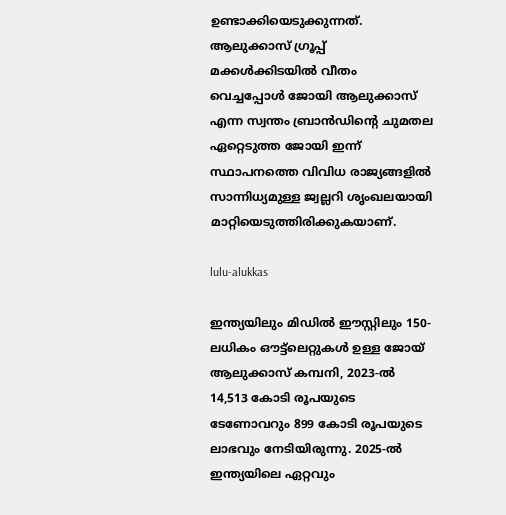ഉണ്ടാക്കിയെടുക്കുന്നത്. ആലുക്കാസ് ഗ്രൂപ്പ് മക്കള്‍ക്കിടയില്‍ വീതം വെച്ചപ്പോള്‍ ജോയി ആലുക്കാസ് എന്ന സ്വന്തം ബ്രാന്‍ഡിന്റെ ചുമതല ഏറ്റെടുത്ത ജോയി ഇന്ന് സ്ഥാപനത്തെ വിവിധ രാജ്യങ്ങളില്‍ സാന്നിധ്യമുള്ള ജ്വല്ലറി ശൃംഖലയായി മാറ്റിയെടുത്തിരിക്കുകയാണ്.

lulu-alukkas

ഇന്ത്യയിലും മിഡിൽ ഈസ്റ്റിലും 150-ലധികം ഔട്ട്‌ലെറ്റുകൾ ഉള്ള ജോയ് ആലുക്കാസ് കമ്പനി, 2023-ൽ 14,513 കോടി രൂപയുടെ ടേണോവറും 899 കോടി രൂപയുടെ ലാഭവും നേടിയിരുന്നു. 2025-ൽ ഇന്ത്യയിലെ ഏറ്റവും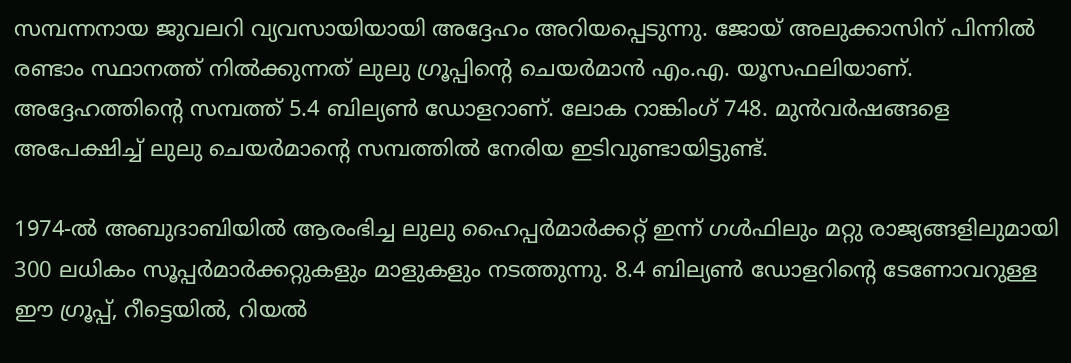സമ്പന്നനായ ജുവലറി വ്യവസായിയായി അദ്ദേഹം അറിയപ്പെടുന്നു. ജോയ് അലുക്കാസിന് പിന്നിൽ രണ്ടാം സ്ഥാനത്ത് നിൽക്കുന്നത് ലുലു ഗ്രൂപ്പിന്റെ ചെയർമാൻ എം.എ. യൂസഫലിയാണ്. അദ്ദേഹത്തിന്റെ സമ്പത്ത് 5.4 ബില്യൺ ഡോളറാണ്. ലോക റാങ്കിംഗ് 748. മുന്‍വർഷങ്ങളെ അപേക്ഷിച്ച് ലുലു ചെയർമാന്റെ സമ്പത്തില്‍ നേരിയ ഇടിവുണ്ടായിട്ടുണ്ട്.

1974-ൽ അബുദാബിയിൽ ആരംഭിച്ച ലുലു ഹൈപ്പർമാർക്കറ്റ് ഇന്ന് ഗൾഫിലും മറ്റു രാജ്യങ്ങളിലുമായി 300 ലധികം സൂപ്പർമാർക്കറ്റുകളും മാളുകളും നടത്തുന്നു. 8.4 ബില്യൺ ഡോളറിന്റെ ടേണോവറുള്ള ഈ ഗ്രൂപ്പ്, റീട്ടെയിൽ, റിയൽ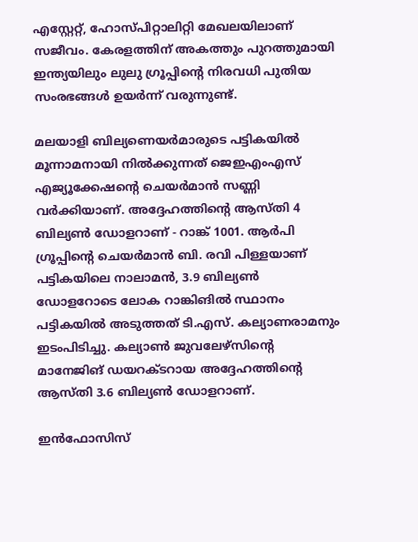എസ്റ്റേറ്റ്, ഹോസ്പിറ്റാലിറ്റി മേഖലയിലാണ് സജീവം. കേരളത്തിന് അകത്തും പുറത്തുമായി ഇന്ത്യയിലും ലുലു ഗ്രൂപ്പിന്റെ നിരവധി പുതിയ സംരഭങ്ങള്‍ ഉയർന്ന് വരുന്നുണ്ട്.

മലയാളി ബില്യണെയർമാരുടെ പട്ടികയിൽ മൂന്നാമനായി നില്‍ക്കുന്നത് ജെഇഎംഎസ് എജ്യൂക്കേഷന്റെ ചെയർമാൻ സണ്ണി വർക്കിയാണ്. അദ്ദേഹത്തിന്റെ ആസ്തി 4 ബില്യൺ ഡോളറാണ് - റാങ്ക് 1001. ആർപി ഗ്രൂപ്പിന്റെ ചെയർമാൻ ബി. രവി പിള്ളയാണ് പട്ടികയിലെ നാലാമൻ, 3.9 ബില്യൺ ഡോളറോടെ ലോക റാങ്കിങില്‍ സ്ഥാനം പട്ടികയിൽ അടുത്തത് ടി.എസ്. കല്യാണരാമനും ഇടംപിടിച്ചു. കല്യാണ്‍ ജുവലേഴ്സിന്റെ മാനേജിങ് ഡയറക്ടറായ അദ്ദേഹത്തിന്റെ ആസ്തി 3.6 ബില്യൺ ഡോളറാണ്.

ഇൻഫോസിസ്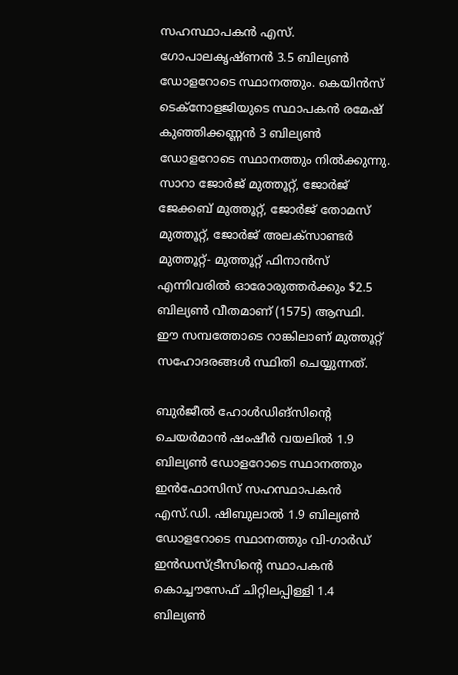സഹസ്ഥാപകൻ എസ്. ഗോപാലകൃഷ്ണൻ 3.5 ബില്യൺ ഡോളറോടെ സ്ഥാനത്തും. കെയിൻസ് ടെക്നോളജിയുടെ സ്ഥാപകൻ രമേഷ് കുഞ്ഞിക്കണ്ണൻ 3 ബില്യൺ ഡോളറോടെ സ്ഥാനത്തും നില്‍ക്കുന്നു. സാറാ ജോർജ് മുത്തൂറ്റ്, ജോർജ് ജേക്കബ് മുത്തൂറ്റ്, ജോർജ് തോമസ് മുത്തൂറ്റ്, ജോർജ് അലക്സാണ്ടർ മുത്തൂറ്റ്- മുത്തൂറ്റ് ഫിനാൻസ് എന്നിവരില്‍ ഓരോരുത്തർക്കും $2.5 ബില്യൺ വീതമാണ് (1575) ആസ്ഥി. ഈ സമ്പത്തോടെ റാങ്കിലാണ് മുത്തൂറ്റ് സഹോദരങ്ങള്‍ സ്ഥിതി ചെയ്യുന്നത്.

ബുർജീൽ ഹോൾഡിങ്സിന്റെ ചെയർമാൻ ഷംഷീർ വയലിൽ 1.9 ബില്യൺ ഡോളറോടെ സ്ഥാനത്തും ഇൻഫോസിസ് സഹസ്ഥാപകൻ എസ്.ഡി. ഷിബുലാൽ 1.9 ബില്യൺ ഡോളറോടെ സ്ഥാനത്തും വി-ഗാർഡ് ഇൻഡസ്ട്രീസിന്റെ സ്ഥാപകൻ കൊച്ചൗസേഫ് ചിറ്റിലപ്പിള്ളി 1.4 ബില്യൺ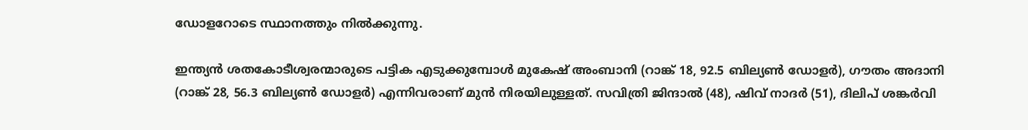ഡോളറോടെ സ്ഥാനത്തും നില്‍ക്കുന്നു.

ഇന്ത്യൻ ശതകോടീശ്വരന്മാരുടെ പട്ടിക എടുക്കുമ്പോള്‍ മുകേഷ് അംബാനി (റാങ്ക് 18, 92.5 ബില്യൺ ഡോളർ), ഗൗതം അദാനി (റാങ്ക് 28, 56.3 ബില്യൺ ഡോളർ) എന്നിവരാണ് മുന്‍ നിരയിലുള്ളത്. സവിത്രി ജിന്ദാൽ (48), ഷിവ് നാദർ (51), ദിലിപ് ശങ്കർവി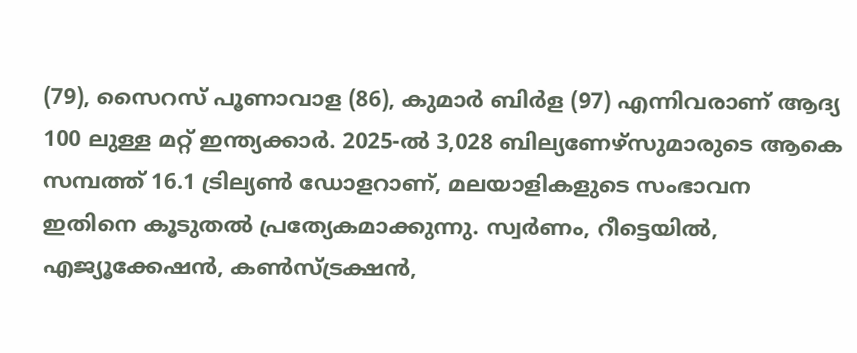(79), സൈറസ് പൂണാവാള (86), കുമാർ ബിർള (97) എന്നിവരാണ് ആദ്യ 100 ലുള്ള മറ്റ് ഇന്ത്യക്കാർ. 2025-ൽ 3,028 ബില്യണേഴ്സുമാരുടെ ആകെ സമ്പത്ത് 16.1 ട്രില്യൺ ഡോളറാണ്, മലയാളികളുടെ സംഭാവന ഇതിനെ കൂടുതൽ പ്രത്യേകമാക്കുന്നു. സ്വർണം, റീട്ടെയിൽ, എജ്യൂക്കേഷൻ, കൺസ്ട്രക്ഷൻ,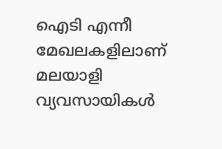ഐടി എന്നീ മേഖലകളിലാണ് മലയാളി വ്യവസായികള്‍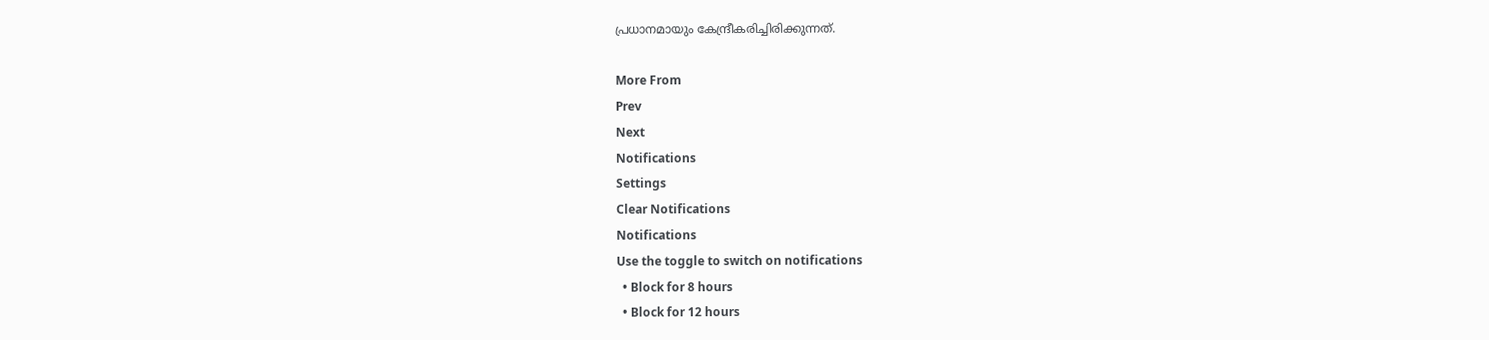പ്രധാനമായും കേന്ദ്രീകരിച്ചിരിക്കുന്നത്.

More From
Prev
Next
Notifications
Settings
Clear Notifications
Notifications
Use the toggle to switch on notifications
  • Block for 8 hours
  • Block for 12 hours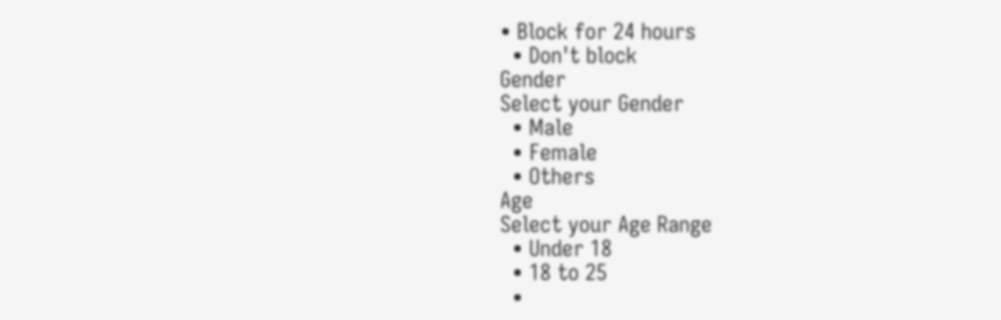• Block for 24 hours
  • Don't block
Gender
Select your Gender
  • Male
  • Female
  • Others
Age
Select your Age Range
  • Under 18
  • 18 to 25
  •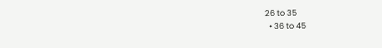26 to 35
  • 36 to 45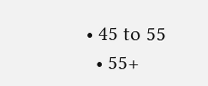• 45 to 55
  • 55+